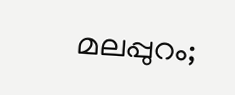മലപ്പുറം;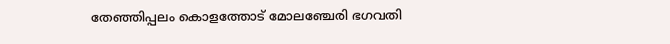തേഞ്ഞിപ്പലം കൊളത്തോട് മോലഞ്ചേരി ഭഗവതി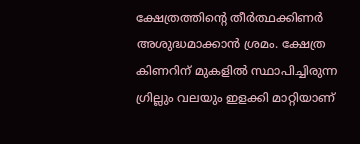ക്ഷേത്രത്തിന്റെ തീർത്ഥക്കിണർ അശുദ്ധമാക്കാൻ ശ്രമം. ക്ഷേത്ര കിണറിന് മുകളിൽ സ്ഥാപിച്ചിരുന്ന ഗ്രില്ലും വലയും ഇളക്കി മാറ്റിയാണ്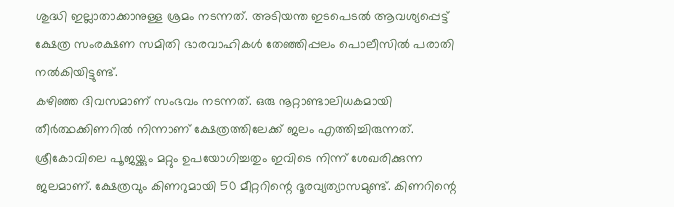ശുദ്ധി ഇല്ലാതാക്കാനുള്ള ശ്രമം നടന്നത്. അടിയന്ത ഇടപെടൽ ആവശ്യപ്പെട്ട് ക്ഷേത്ര സംരക്ഷണ സമിതി ഭാരവാഹികൾ തേഞ്ഞിപ്പലം പൊലീസിൽ പരാതി നൽകിയിട്ടുണ്ട്.
കഴിഞ്ഞ ദിവസമാണ് സംഭവം നടന്നത്. ഒരു നൂറ്റാണ്ടാലിധകമായി തീർത്ഥക്കിണറിൽ നിന്നാണ് ക്ഷേത്രത്തിലേക്ക് ജലം എത്തിച്ചിരുന്നത്. ശ്രീകോവിലെ പൂജയ്ക്കും മറ്റും ഉപയോഗിച്ചതും ഇവിടെ നിന്ന് ശേഖരിക്കുന്ന ജലമാണ്. ക്ഷേത്രവും കിണറുമായി 50 മീറ്ററിന്റെ ദൂരവ്യത്യാസമുണ്ട്. കിണറിന്റെ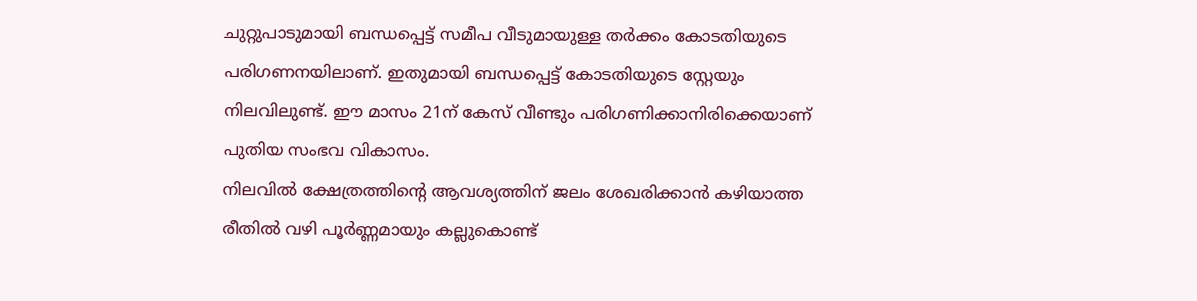ചുറ്റുപാടുമായി ബന്ധപ്പെട്ട് സമീപ വീടുമായുള്ള തർക്കം കോടതിയുടെ പരിഗണനയിലാണ്. ഇതുമായി ബന്ധപ്പെട്ട് കോടതിയുടെ സ്റ്റേയും നിലവിലുണ്ട്. ഈ മാസം 21ന് കേസ് വീണ്ടും പരിഗണിക്കാനിരിക്കെയാണ് പുതിയ സംഭവ വികാസം.
നിലവിൽ ക്ഷേത്രത്തിന്റെ ആവശ്യത്തിന് ജലം ശേഖരിക്കാൻ കഴിയാത്ത രീതിൽ വഴി പൂർണ്ണമായും കല്ലുകൊണ്ട്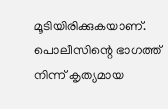മൂടിയിരിക്കുകയാണ്. പൊലീസിന്റെ ഭാഗത്ത് നിന്ന് കൃത്യമായ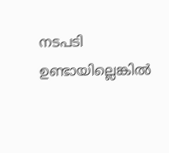നടപടി ഉണ്ടായില്ലെങ്കിൽ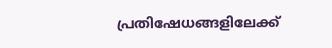പ്രതിഷേധങ്ങളിലേക്ക്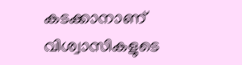കടക്കാനാണ് വിശ്വാസികളുടെ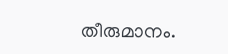തീരുമാനം.